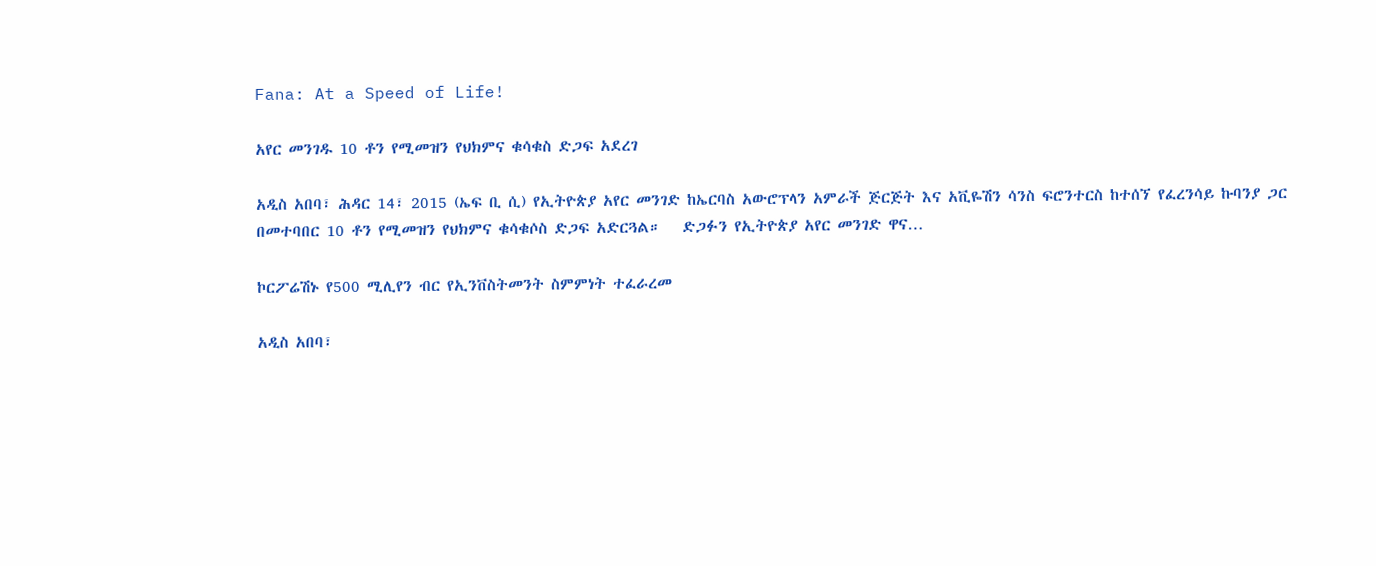Fana: At a Speed of Life!

አየር መንገዱ 10 ቶን የሚመዝን የህክምና ቁሳቁስ ድጋፍ አደረገ

አዲስ አበባ፣ ሕዳር 14፣ 2015 (ኤፍ ቢ ሲ) የኢትዮጵያ አየር መንገድ ከኤርባስ አውሮፕላን አምራች ጅርጅት እና አቪዬሽን ሳንስ ፍሮንተርስ ከተሰኘ የፈረንሳይ ኩባንያ ጋር በመተባበር 10 ቶን የሚመዝን የህክምና ቁሳቁሶስ ድጋፍ አድርጓል።   ድጋፉን የኢትዮጵያ አየር መንገድ ዋና…

ኮርፖሬሽኑ የ500 ሚሊየን ብር የኢንቨስትመንት ስምምነት ተፈራረመ

አዲስ አበባ፣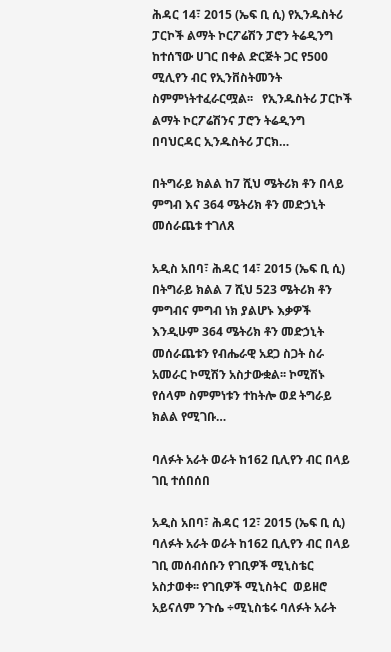ሕዳር 14፣ 2015 (ኤፍ ቢ ሲ) የኢንዱስትሪ ፓርኮች ልማት ኮርፖሬሽን ፓሮን ትሬዲንግ ከተሰኘው ሀገር በቀል ድርጅት ጋር የ500 ሚሊየን ብር የኢንቨስትመንት ስምምነትተፈራርሟል፡፡   የኢንዱስትሪ ፓርኮች ልማት ኮርፖሬሽንና ፓሮን ትሬዲንግ በባህርዳር ኢንዱስትሪ ፓርክ…

በትግራይ ክልል ከ7 ሺህ ሜትሪክ ቶን በላይ ምግብ እና 364 ሜትሪክ ቶን መድኃኒት መሰራጨቱ ተገለጸ

አዲስ አበባ፣ ሕዳር 14፣ 2015 (ኤፍ ቢ ሲ) በትግራይ ክልል 7 ሺህ 523 ሜትሪክ ቶን ምግብና ምግብ ነክ ያልሆኑ እቃዎች እንዲሁም 364 ሜትሪክ ቶን መድኃኒት መሰራጨቱን የብሔራዊ አደጋ ስጋት ስራ አመራር ኮሚሽን አስታውቋል፡፡ ኮሚሽኑ የሰላም ስምምነቱን ተከትሎ ወደ ትግራይ ክልል የሚገቡ…

ባለፉት አራት ወራት ከ162 ቢሊየን ብር በላይ ገቢ ተሰበሰበ

አዲስ አበባ፣ ሕዳር 12፣ 2015 (ኤፍ ቢ ሲ) ባለፉት አራት ወራት ከ162 ቢሊየን ብር በላይ ገቢ መሰብሰቡን የገቢዎች ሚኒስቴር አስታወቀ፡፡ የገቢዎች ሚኒስትር  ወይዘሮ አይናለም ንጉሴ ÷ሚኒስቴሩ ባለፉት አራት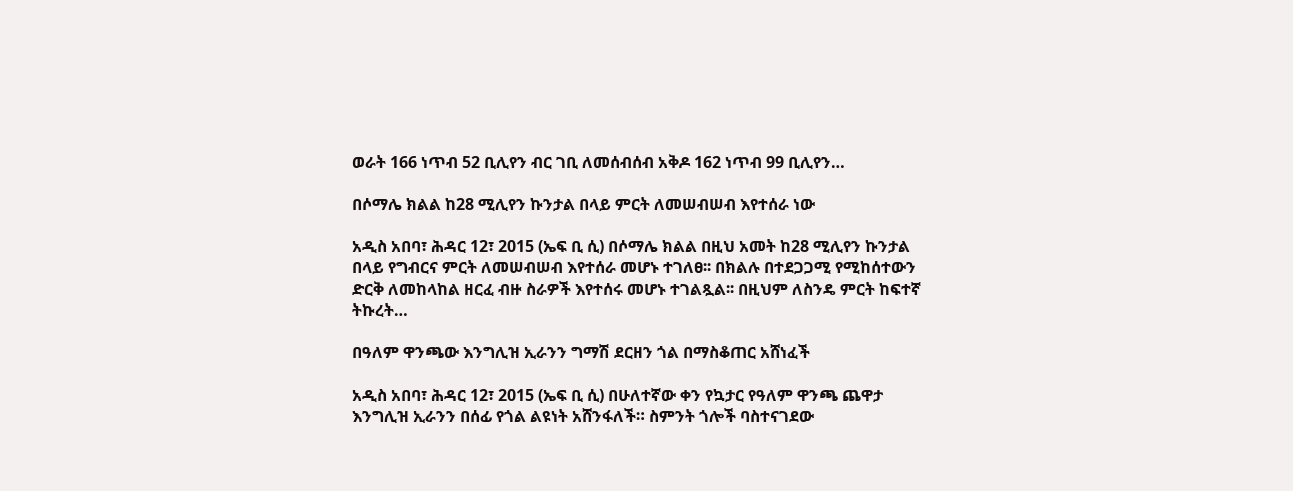ወራት 166 ነጥብ 52 ቢሊየን ብር ገቢ ለመሰብሰብ አቅዶ 162 ነጥብ 99 ቢሊየን…

በሶማሌ ክልል ከ28 ሚሊየን ኩንታል በላይ ምርት ለመሠብሠብ እየተሰራ ነው

አዲስ አበባ፣ ሕዳር 12፣ 2015 (ኤፍ ቢ ሲ) በሶማሌ ክልል በዚህ አመት ከ28 ሚሊየን ኩንታል በላይ የግብርና ምርት ለመሠብሠብ እየተሰራ መሆኑ ተገለፀ፡፡ በክልሉ በተደጋጋሚ የሚከሰተውን ድርቅ ለመከላከል ዘርፈ ብዙ ስራዎች እየተሰሩ መሆኑ ተገልጿል፡፡ በዚህም ለስንዴ ምርት ከፍተኛ ትኩረት…

በዓለም ዋንጫው እንግሊዝ ኢራንን ግማሽ ደርዘን ጎል በማስቆጠር አሸነፈች

አዲስ አበባ፣ ሕዳር 12፣ 2015 (ኤፍ ቢ ሲ) በሁለተኛው ቀን የኳታር የዓለም ዋንጫ ጨዋታ እንግሊዝ ኢራንን በሰፊ የጎል ልዩነት አሸንፋለች። ስምንት ጎሎች ባስተናገደው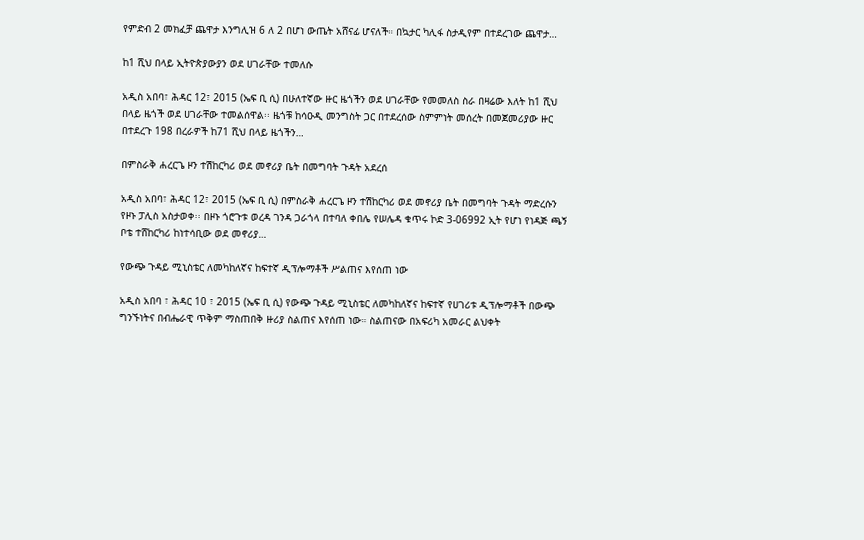የምድብ 2 መክፈቻ ጨዋታ እንግሊዝ 6 ለ 2 በሆነ ውጤት አሸናፊ ሆናለች። በኳታር ካሊፋ ስታዲየም በተደረገው ጨዋታ…

ከ1 ሺህ በላይ ኢትዮጵያውያን ወደ ሀገራቸው ተመለሱ

አዲስ አበባ፣ ሕዳር 12፣ 2015 (ኤፍ ቢ ሲ) በሁለተኛው ዙር ዜጎችን ወደ ሀገራቸው የመመለስ ስራ በዛሬው እለት ከ1 ሺህ በላይ ዜጎች ወደ ሀገራቸው ተመልሰዋል፡፡ ዜጎቹ ከሳዑዲ መንግስት ጋር በተደረሰው ስምምነት መሰረት በመጀመሪያው ዙር በተደረጉ 198 በረራዎች ከ71 ሺህ በላይ ዜጎችን…

በምስራቅ ሐረርጌ ዞን ተሽከርካሪ ወደ መኖሪያ ቤት በመግባት ጉዳት አደረሰ

አዲስ አበባ፣ ሕዳር 12፣ 2015 (ኤፍ ቢ ሲ) በምስራቅ ሐረርጌ ዞን ተሽከርካሪ ወደ መኖሪያ ቤት በመግባት ጉዳት ማድረሱን የዞኑ ፓሊስ አስታወቀ፡፡ በዞኑ ጎሮጉቱ ወረዳ ገንዳ ጋራጎላ በተባለ ቀበሌ የሠሌዳ ቁጥሩ ኮድ 3-06992 ኢት የሆነ የነዳጅ ጫኝ ቦቴ ተሸከርካሪ ከነተሳቢው ወደ መኖሪያ…

የውጭ ጉዳይ ሚኒስቴር ለመካከለኛና ከፍተኛ ዲፕሎማቶች ሥልጠና እየሰጠ ነው

አዲስ አበባ ፣ ሕዳር 10 ፣ 2015 (ኤፍ ቢ ሲ) የውጭ ጉዳይ ሚኒስቴር ለመካከለኛና ከፍተኛ የሀገሪቱ ዲፕሎማቶች በውጭ ግንኙነትና በብሔራዊ ጥቅም ማስጠበቅ ዙሪያ ስልጠና እየሰጠ ነው። ስልጠናው በአፍሪካ አመራር ልህቀት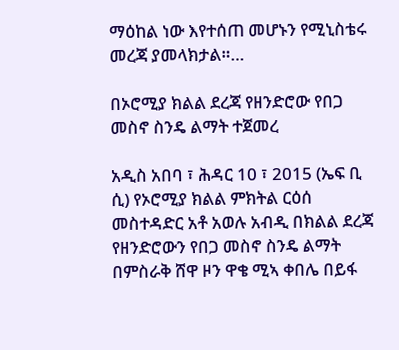ማዕከል ነው እየተሰጠ መሆኑን የሚኒስቴሩ መረጃ ያመላክታል።…

በኦሮሚያ ክልል ደረጃ የዘንድሮው የበጋ መስኖ ስንዴ ልማት ተጀመረ

አዲስ አበባ ፣ ሕዳር 10 ፣ 2015 (ኤፍ ቢ ሲ) የኦሮሚያ ክልል ምክትል ርዕሰ መስተዳድር አቶ አወሉ አብዲ በክልል ደረጃ የዘንድሮውን የበጋ መስኖ ስንዴ ልማት በምስራቅ ሸዋ ዞን ዋቄ ሚኣ ቀበሌ በይፋ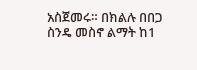አስጀመሩ። በክልሉ በበጋ ስንዴ መስኖ ልማት ከ1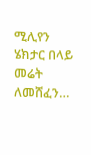ሚሊየን ሄክታር በላይ መሬት ለመሸፈን…